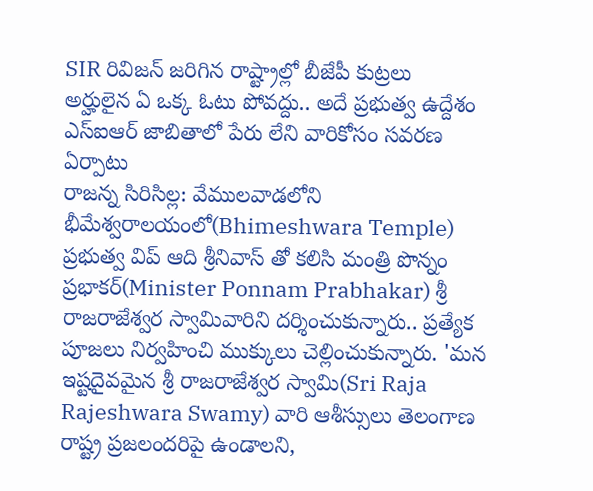SIR రివిజన్ జరిగిన రాష్ట్రాల్లో బీజేపీ కుట్రలు
అర్హులైన ఏ ఒక్క ఓటు పోవద్దు.. అదే ప్రభుత్వ ఉద్దేశం
ఎస్ఐఆర్ జాబితాలో పేరు లేని వారికోసం సవరణ ఏర్పాటు
రాజన్న సిరిసిల్ల: వేములవాడలోని భీమేశ్వరాలయంలో(Bhimeshwara Temple) ప్రభుత్వ విప్ ఆది శ్రీనివాస్ తో కలిసి మంత్రి పొన్నం ప్రభాకర్(Minister Ponnam Prabhakar) శ్రీ రాజరాజేశ్వర స్వామివారిని దర్శించుకున్నారు.. ప్రత్యేక పూజలు నిర్వహించి ముక్కులు చెల్లించుకున్నారు. 'మన ఇష్టదైవమైన శ్రీ రాజరాజేశ్వర స్వామి(Sri Raja Rajeshwara Swamy) వారి ఆశీస్సులు తెలంగాణ రాష్ట్ర ప్రజలందరిపై ఉండాలని,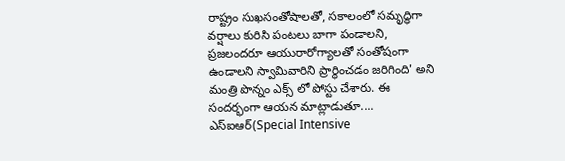రాష్ట్రం సుఖసంతోషాలతో, సకాలంలో సమృద్ధిగా వర్షాలు కురిసి పంటలు బాగా పండాలని, ప్రజలందరూ ఆయురారోగ్యాలతో సంతోషంగా ఉండాలని స్వామివారిని ప్రార్థించడం జరిగింది' అని మంత్రి పొన్నం ఎక్స్ లో పోస్టు చేశారు. ఈ సందర్భంగా ఆయన మాట్లాడుతూ.... ఎస్ఐఆర్(Special Intensive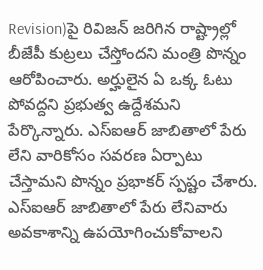Revision)పై రివిజన్ జరిగిన రాష్ట్రాల్లో బీజేపీ కుట్రలు చేస్తోందని మంత్రి పొన్నం ఆరోపించారు. అర్హులైన ఏ ఒక్క ఓటు పోవద్దని ప్రభుత్వ ఉద్దేశమని పేర్కొన్నారు. ఎస్ఐఆర్ జాబితాలో పేరు లేని వారికోసం సవరణ ఏర్పాటు చేస్తామని పొన్నం ప్రభాకర్ స్పష్టం చేశారు. ఎస్ఐఆర్ జాబితాలో పేరు లేనివారు అవకాశాన్ని ఉపయోగించుకోవాలని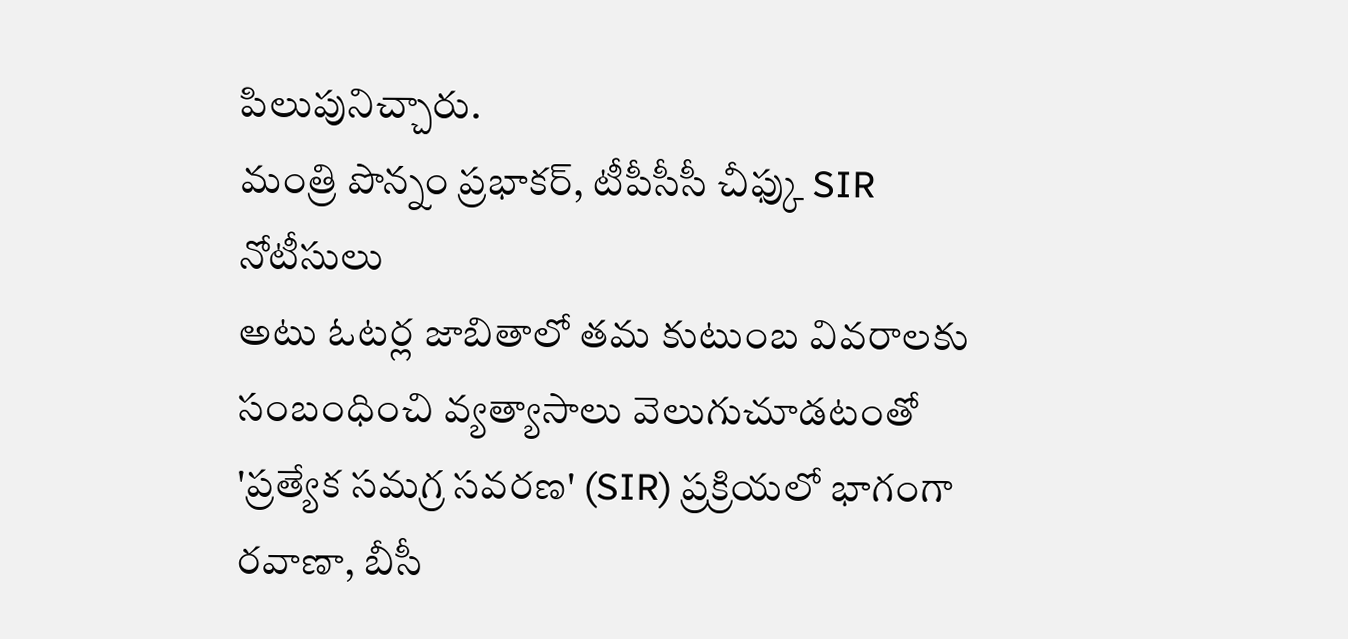పిలుపునిచ్చారు.
మంత్రి పొన్నం ప్రభాకర్, టీపీసీసీ చీఫ్కు SIR నోటీసులు
అటు ఓటర్ల జాబితాలో తమ కుటుంబ వివరాలకు సంబంధించి వ్యత్యాసాలు వెలుగుచూడటంతో 'ప్రత్యేక సమగ్ర సవరణ' (SIR) ప్రక్రియలో భాగంగా రవాణా, బీసీ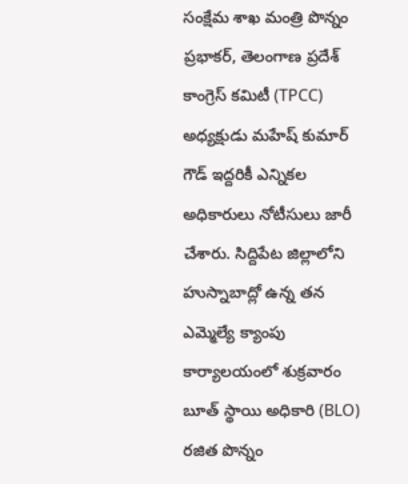సంక్షేమ శాఖ మంత్రి పొన్నం ప్రభాకర్, తెలంగాణ ప్రదేశ్ కాంగ్రెస్ కమిటీ (TPCC) అధ్యక్షుడు మహేష్ కుమార్ గౌడ్ ఇద్దరికీ ఎన్నికల అధికారులు నోటీసులు జారీ చేశారు. సిద్దిపేట జిల్లాలోని హుస్నాబాద్లో ఉన్న తన ఎమ్మెల్యే క్యాంపు కార్యాలయంలో శుక్రవారం బూత్ స్థాయి అధికారి (BLO) రజిత పొన్నం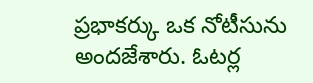ప్రభాకర్కు ఒక నోటీసును అందజేశారు. ఓటర్ల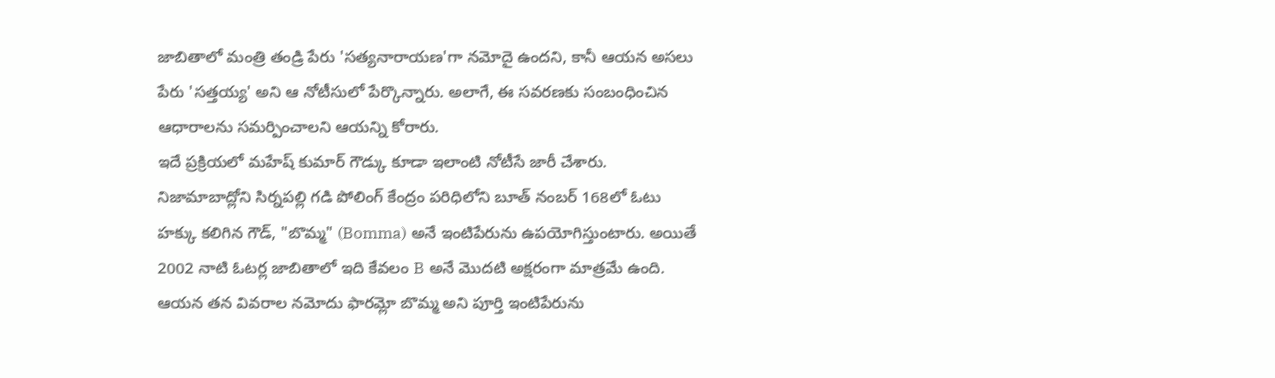జాబితాలో మంత్రి తండ్రి పేరు 'సత్యనారాయణ'గా నమోదై ఉందని, కానీ ఆయన అసలు పేరు 'సత్తయ్య' అని ఆ నోటీసులో పేర్కొన్నారు. అలాగే, ఈ సవరణకు సంబంధించిన ఆధారాలను సమర్పించాలని ఆయన్ని కోరారు.
ఇదే ప్రక్రియలో మహేష్ కుమార్ గౌడ్కు కూడా ఇలాంటి నోటీసే జారీ చేశారు. నిజామాబాద్లోని సిర్నపల్లి గడి పోలింగ్ కేంద్రం పరిధిలోని బూత్ నంబర్ 168లో ఓటు హక్కు కలిగిన గౌడ్, "బొమ్మ" (Bomma) అనే ఇంటిపేరును ఉపయోగిస్తుంటారు. అయితే 2002 నాటి ఓటర్ల జాబితాలో ఇది కేవలం B అనే మొదటి అక్షరంగా మాత్రమే ఉంది. ఆయన తన వివరాల నమోదు ఫారమ్లో బొమ్మ అని పూర్తి ఇంటిపేరును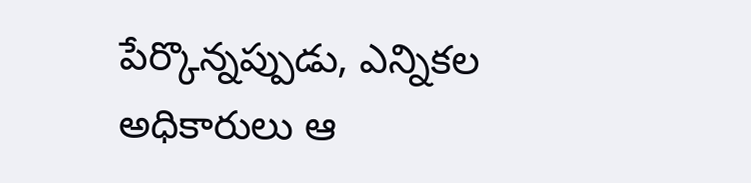పేర్కొన్నప్పుడు, ఎన్నికల అధికారులు ఆ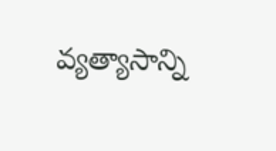వ్యత్యాసాన్ని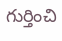గుర్తించి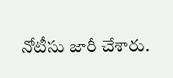నోటీసు జారీ చేశారు.